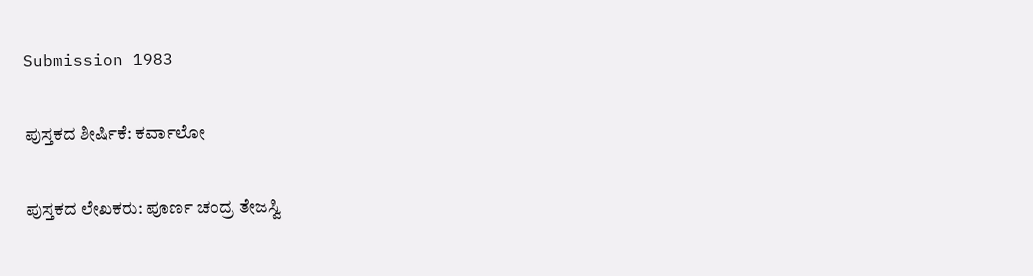Submission 1983

ಪುಸ್ತಕದ ಶೀರ್ಷಿಕೆ: ಕರ್ವಾಲೋ

ಪುಸ್ತಕದ ಲೇಖಕರು: ಪೂರ್ಣ ಚಂದ್ರ ತೇಜಸ್ವಿ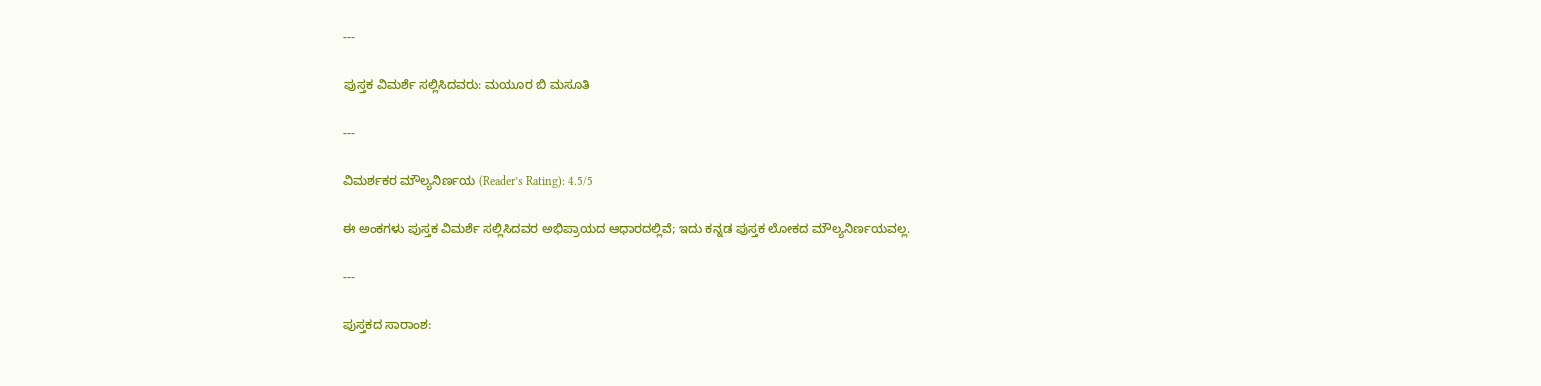---

ಪುಸ್ತಕ ವಿಮರ್ಶೆ ಸಲ್ಲಿಸಿದವರು: ಮಯೂರ ಬಿ ಮಸೂತಿ

---

ವಿಮರ್ಶಕರ ಮೌಲ್ಯನಿರ್ಣಯ (Reader’s Rating): 4.5/5

ಈ ಅಂಕಗಳು ಪುಸ್ತಕ ವಿಮರ್ಶೆ ಸಲ್ಲಿಸಿದವರ ಅಭಿಪ್ರಾಯದ ಆಧಾರದಲ್ಲಿವೆ; ಇದು ಕನ್ನಡ ಪುಸ್ತಕ ಲೋಕದ ಮೌಲ್ಯನಿರ್ಣಯವಲ್ಲ.

---

ಪುಸ್ತಕದ ಸಾರಾಂಶ: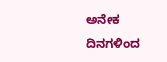ಅನೇಕ ದಿನಗಳಿಂದ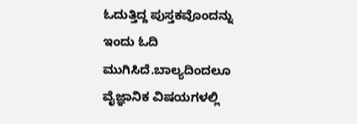ಓದುತ್ತಿದ್ದ ಪುಸ್ತಕವೊಂದನ್ನು ಇಂದು ಓದಿ ಮುಗಿಸಿದೆ.ಬಾಲ್ಯದಿಂದಲೂ ವೈಜ್ಞಾನಿಕ ವಿಷಯಗಳಲ್ಲಿ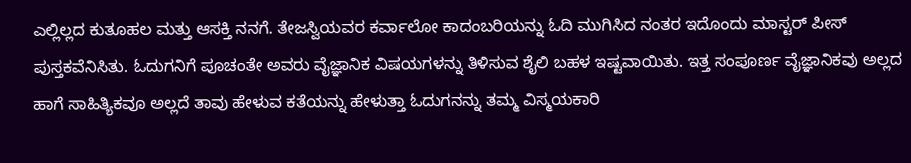ಎಲ್ಲಿಲ್ಲದ ಕುತೂಹಲ ಮತ್ತು ಆಸಕ್ತಿ ನನಗೆ. ತೇಜಸ್ವಿಯವರ ಕರ್ವಾಲೋ ಕಾದಂಬರಿಯನ್ನು ಓದಿ ಮುಗಿಸಿದ ನಂತರ ಇದೊಂದು ಮಾಸ್ಟರ್ ಪೀಸ್ ಪುಸ್ತಕವೆನಿಸಿತು. ಓದುಗನಿಗೆ ಪೂಚಂತೇ ಅವರು ವೈಜ್ಞಾನಿಕ ವಿಷಯಗಳನ್ನು ತಿಳಿಸುವ ಶೈಲಿ ಬಹಳ ಇಷ್ಟವಾಯಿತು. ಇತ್ತ ಸಂಪೂರ್ಣ ವೈಜ್ಞಾನಿಕವು ಅಲ್ಲದ ಹಾಗೆ ಸಾಹಿತ್ಯಿಕವೂ ಅಲ್ಲದೆ ತಾವು ಹೇಳುವ ಕತೆಯನ್ನು ಹೇಳುತ್ತಾ ಓದುಗನನ್ನು ತಮ್ಮ ವಿಸ್ಮಯಕಾರಿ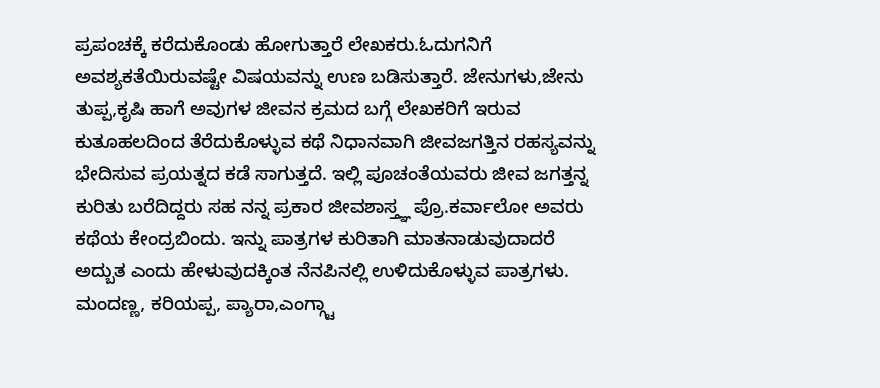ಪ್ರಪಂಚಕ್ಕೆ ಕರೆದುಕೊಂಡು ಹೋಗುತ್ತಾರೆ ಲೇಖಕರು.ಓದುಗನಿಗೆ ಅವಶ್ಯಕತೆಯಿರುವಷ್ಟೇ ವಿಷಯವನ್ನು ಉಣ ಬಡಿಸುತ್ತಾರೆ. ಜೇನುಗಳು,ಜೇನು ತುಪ್ಪ,ಕೃಷಿ ಹಾಗೆ ಅವುಗಳ ಜೀವನ ಕ್ರಮದ ಬಗ್ಗೆ ಲೇಖಕರಿಗೆ ಇರುವ ಕುತೂಹಲದಿಂದ ತೆರೆದುಕೊಳ್ಳುವ ಕಥೆ ನಿಧಾನವಾಗಿ ಜೀವಜಗತ್ತಿನ ರಹಸ್ಯವನ್ನು ಭೇದಿಸುವ ಪ್ರಯತ್ನದ ಕಡೆ ಸಾಗುತ್ತದೆ. ಇಲ್ಲಿ ಪೂಚಂತೆಯವರು ಜೀವ ಜಗತ್ತನ್ನ ಕುರಿತು ಬರೆದಿದ್ದರು ಸಹ ನನ್ನ ಪ್ರಕಾರ ಜೀವಶಾಸ್ತ್ಞ ಪ್ರೊ.ಕರ್ವಾಲೋ ಅವರು ಕಥೆಯ ಕೇಂದ್ರಬಿಂದು. ಇನ್ನು ಪಾತ್ರಗಳ ಕುರಿತಾಗಿ ಮಾತನಾಡುವುದಾದರೆ ಅದ್ಬುತ ಎಂದು ಹೇಳುವುದಕ್ಕಿಂತ ನೆನಪಿನಲ್ಲಿ ಉಳಿದುಕೊಳ್ಳುವ ಪಾತ್ರಗಳು. ಮಂದಣ್ಣ, ಕರಿಯಪ್ಪ, ಪ್ಯಾರಾ,ಎಂಗ್ಗ್ಟಾ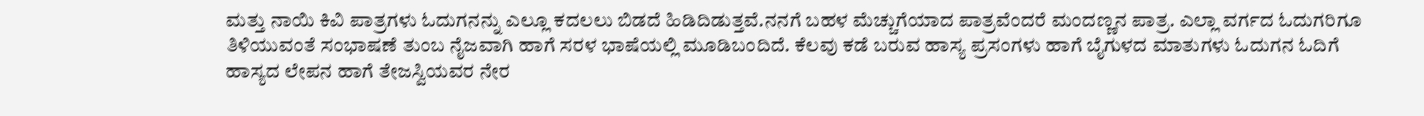ಮತ್ತು ನಾಯಿ ಕಿವಿ ಪಾತ್ರಗಳು ಓದುಗನನ್ನು ಎಲ್ಲೂ ಕದಲಲು ಬಿಡದೆ ಹಿಡಿದಿಡುತ್ತವೆ.ನನಗೆ ಬಹಳ ಮೆಚ್ಚುಗೆಯಾದ ಪಾತ್ರವೆಂದರೆ ಮಂದಣ್ಣನ ಪಾತ್ರ. ಎಲ್ಲಾ ವರ್ಗದ ಓದುಗರಿಗೂ ತಿಳಿಯುವಂತೆ ಸಂಭಾಷಣೆ ತುಂಬ ನೈಜವಾಗಿ ಹಾಗೆ ಸರಳ ಭಾಷೆಯಲ್ಲಿ ಮೂಡಿಬಂದಿದೆ. ಕೆಲವು ಕಡೆ ಬರುವ ಹಾಸ್ಯ ಪ್ರಸಂಗಳು ಹಾಗೆ ಬೈಗುಳದ ಮಾತುಗಳು ಓದುಗನ ಓದಿಗೆ ಹಾಸ್ಯದ ಲೇಪನ ಹಾಗೆ ತೇಜಸ್ವಿಯವರ ನೇರ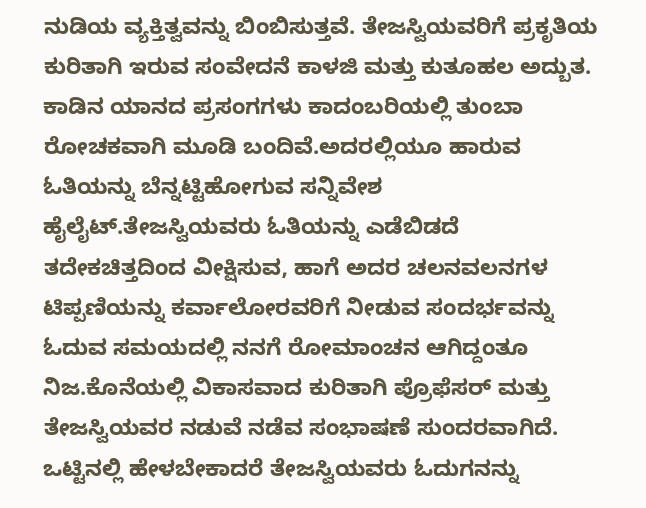ನುಡಿಯ ವ್ಯಕ್ತಿತ್ವವನ್ನು ಬಿಂಬಿಸುತ್ತವೆ. ತೇಜಸ್ವಿಯವರಿಗೆ ಪ್ರಕೃತಿಯ ಕುರಿತಾಗಿ ಇರುವ ಸಂವೇದನೆ ಕಾಳಜಿ ಮತ್ತು ಕುತೂಹಲ ಅದ್ಬುತ. ಕಾಡಿನ ಯಾನದ ಪ್ರಸಂಗಗಳು ಕಾದಂಬರಿಯಲ್ಲಿ ತುಂಬಾ ರೋಚಕವಾಗಿ ಮೂಡಿ ಬಂದಿವೆ.ಅದರಲ್ಲಿಯೂ ಹಾರುವ ಓತಿಯನ್ನು ಬೆನ್ನಟ್ಟಿಹೋಗುವ ಸನ್ನಿವೇಶ ಹೈಲೈಟ್.ತೇಜಸ್ವಿಯವರು ಓತಿಯನ್ನು ಎಡೆಬಿಡದೆ ತದೇಕಚಿತ್ತದಿಂದ ವೀಕ್ಷಿಸುವ, ಹಾಗೆ ಅದರ ಚಲನವಲನಗಳ ಟಿಪ್ಪಣಿಯನ್ನು ಕರ್ವಾಲೋರವರಿಗೆ ನೀಡುವ ಸಂದರ್ಭವನ್ನು ಓದುವ ಸಮಯದಲ್ಲಿ ನನಗೆ ರೋಮಾಂಚನ ಆಗಿದ್ದಂತೂ ನಿಜ.ಕೊನೆಯಲ್ಲಿ ವಿಕಾಸವಾದ ಕುರಿತಾಗಿ ಪ್ರೊಫೆಸರ್ ಮತ್ತು ತೇಜಸ್ವಿಯವರ ನಡುವೆ ನಡೆವ ಸಂಭಾಷಣೆ ಸುಂದರವಾಗಿದೆ. ಒಟ್ಟಿನಲ್ಲಿ ಹೇಳಬೇಕಾದರೆ ತೇಜಸ್ವಿಯವರು ಓದುಗನನ್ನು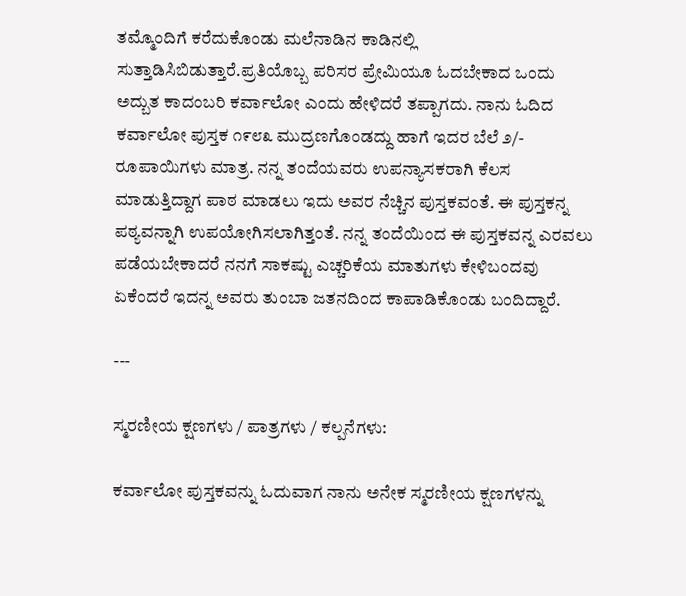ತಮ್ಮೊಂದಿಗೆ ಕರೆದುಕೊಂಡು ಮಲೆನಾಡಿನ ಕಾಡಿನಲ್ಲಿ ಸುತ್ತಾಡಿಸಿಬಿಡುತ್ತಾರೆ.ಪ್ರತಿಯೊಬ್ಬ ಪರಿಸರ ಪ್ರೇಮಿಯೂ ಓದಬೇಕಾದ ಒಂದು ಅದ್ಬುತ ಕಾದಂಬರಿ ಕರ್ವಾಲೋ ಎಂದು ಹೇಳಿದರೆ ತಪ್ಪಾಗದು. ನಾನು ಓದಿದ ಕರ್ವಾಲೋ ಪುಸ್ತಕ ೧೯೮೩ ಮುದ್ರಣಗೊಂಡದ್ದು ಹಾಗೆ ಇದರ ಬೆಲೆ ೨/- ರೂಪಾಯಿಗಳು ಮಾತ್ರ. ನನ್ನ ತಂದೆಯವರು ಉಪನ್ಯಾಸಕರಾಗಿ ಕೆಲಸ ಮಾಡುತ್ತಿದ್ದಾಗ ಪಾಠ ಮಾಡಲು ಇದು ಅವರ ನೆಚ್ಚಿನ ಪುಸ್ತಕವಂತೆ. ಈ ಪುಸ್ತಕನ್ನ ಪಠ್ಯವನ್ನಾಗಿ ಉಪಯೋಗಿಸಲಾಗಿತ್ತಂತೆ. ನನ್ನ ತಂದೆಯಿಂದ ಈ ಪುಸ್ತಕವನ್ನ ಎರವಲು ಪಡೆಯಬೇಕಾದರೆ ನನಗೆ ಸಾಕಷ್ಟು ಎಚ್ಚರಿಕೆಯ ಮಾತುಗಳು ಕೇಳಿಬಂದವು ಏಕೆಂದರೆ ಇದನ್ನ ಅವರು ತುಂಬಾ ಜತನದಿಂದ ಕಾಪಾಡಿಕೊಂಡು ಬಂದಿದ್ದಾರೆ.

---

ಸ್ಮರಣೀಯ ಕ್ಷಣಗಳು / ಪಾತ್ರಗಳು / ಕಲ್ಪನೆಗಳು:

ಕರ್ವಾಲೋ ಪುಸ್ತಕವನ್ನು ಓದುವಾಗ ನಾನು ಅನೇಕ ಸ್ಮರಣೀಯ ಕ್ಷಣಗಳನ್ನು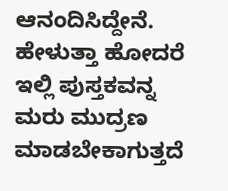ಆನಂದಿಸಿದ್ದೇನೆ. ಹೇಳುತ್ತಾ ಹೋದರೆ ಇಲ್ಲಿ ಪುಸ್ತಕವನ್ನ ಮರು ಮುದ್ರಣ ಮಾಡಬೇಕಾಗುತ್ತದೆ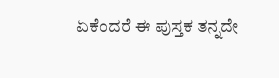ಏಕೆಂದರೆ ಈ ಪುಸ್ತಕ ತನ್ನದೇ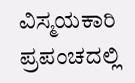ವಿಸ್ಮಯಕಾರಿ ಪ್ರಪಂಚದಲ್ಲಿ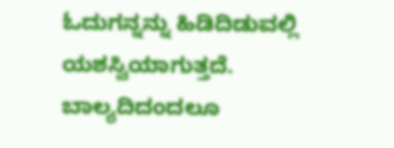ಓದುಗನ್ನನ್ನು ಹಿಡಿದಿಡುವಲ್ಲಿ ಯಶಸ್ವಿಯಾಗುತ್ತದೆ. ಬಾಲ್ಯದಿದಂದಲೂ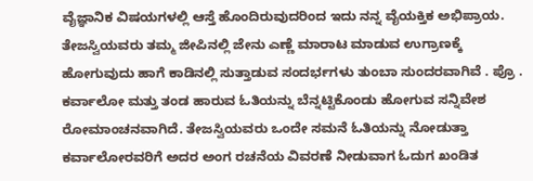ವೈಜ್ಞಾನಿಕ ವಿಷಯಗಳಲ್ಲಿ ಆಸ್ತೆ ಹೊಂದಿರುವುದರಿಂದ ಇದು ನನ್ನ ವೈಯಕ್ತಿಕ ಅಭಿಪ್ರಾಯ. ತೇಜಸ್ವಿಯವರು ತಮ್ಮ ಜೀಪಿನಲ್ಲಿ ಜೇನು ಎಣ್ಣೆ ಮಾರಾಟ ಮಾಡುವ ಉಗ್ರಾಣಕ್ಕೆ ಹೋಗುವುದು ಹಾಗೆ ಕಾಡಿನಲ್ಲಿ ಸುತ್ತಾಡುವ ಸಂದರ್ಭಗಳು ತುಂಬಾ ಸುಂದರವಾಗಿವೆ . ಪ್ರೊ . ಕರ್ವಾಲೋ ಮತ್ತು ತಂಡ ಹಾರುವ ಓತಿಯನ್ನು ಬೆನ್ನಟ್ಟಿಕೊಂಡು ಹೋಗುವ ಸನ್ನಿವೇಶ ರೋಮಾಂಚನವಾಗಿದೆ. ತೇಜಸ್ವಿಯವರು ಒಂದೇ ಸಮನೆ ಓತಿಯನ್ನು ನೋಡುತ್ತಾ ಕರ್ವಾಲೋರವರಿಗೆ ಅದರ ಅಂಗ ರಚನೆಯ ವಿವರಣೆ ನೀಡುವಾಗ ಓದುಗ ಖಂಡಿತ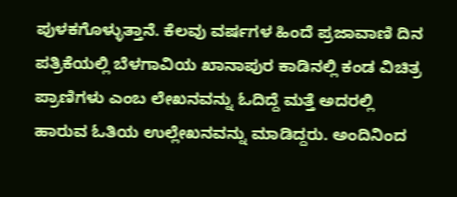ಪುಳಕಗೊಳ್ಳುತ್ತಾನೆ. ಕೆಲವು ವರ್ಷಗಳ ಹಿಂದೆ ಪ್ರಜಾವಾಣಿ ದಿನ ಪತ್ರಿಕೆಯಲ್ಲಿ ಬೆಳಗಾವಿಯ ಖಾನಾಪುರ ಕಾಡಿನಲ್ಲಿ ಕಂಡ ವಿಚಿತ್ರ ಪ್ರಾಣಿಗಳು ಎಂಬ ಲೇಖನವನ್ನು ಓದಿದ್ದೆ ಮತ್ತೆ ಅದರಲ್ಲಿ ಹಾರುವ ಓತಿಯ ಉಲ್ಲೇಖನವನ್ನು ಮಾಡಿದ್ದರು. ಅಂದಿನಿಂದ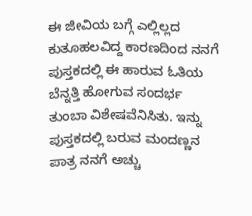ಈ ಜೀವಿಯ ಬಗ್ಗೆ ಎಲ್ಲಿಲ್ಲದ ಕುತೂಹಲವಿದ್ದ ಕಾರಣದಿಂದ ನನಗೆ ಪುಸ್ತಕದಲ್ಲಿ ಈ ಹಾರುವ ಓತಿಯ ಬೆನ್ನತ್ತಿ ಹೋಗುವ ಸಂದರ್ಭ ತುಂಬಾ ವಿಶೇಷವೆನಿಸಿತು. ಇನ್ನು ಪುಸ್ತಕದಲ್ಲಿ ಬರುವ ಮಂದಣ್ಣನ ಪಾತ್ರ ನನಗೆ ಅಚ್ಚು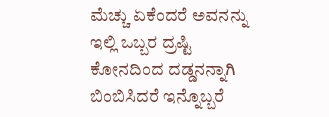ಮೆಚ್ಚು ಏಕೆಂದರೆ ಅವನನ್ನು ಇಲ್ಲಿ ಒಬ್ಬರ ದ್ರಷ್ಟಿ ಕೋನದಿಂದ ದಡ್ಡನನ್ನಾಗಿ ಬಿಂಬಿಸಿದರೆ ಇನ್ನೊಬ್ಬರೆ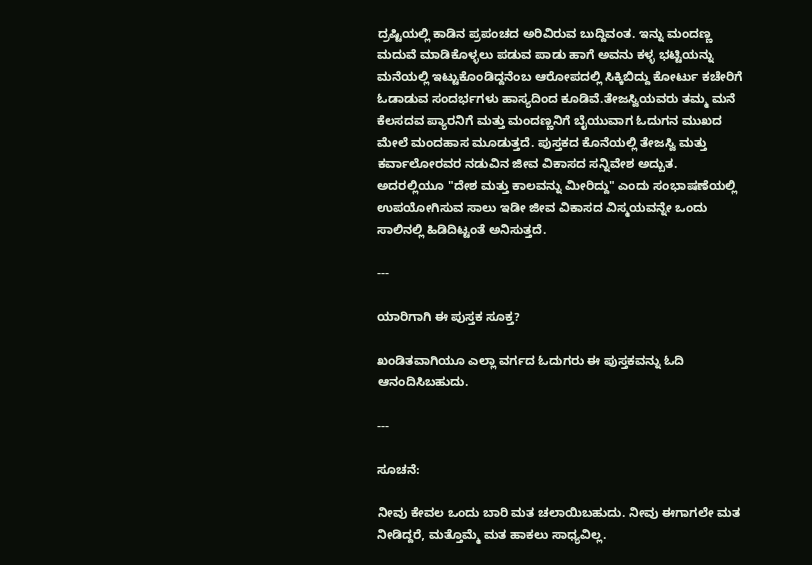ದ್ರಷ್ಟಿಯಲ್ಲಿ ಕಾಡಿನ ಪ್ರಪಂಚದ ಅರಿವಿರುವ ಬುದ್ದಿವಂತ. ಇನ್ನು ಮಂದಣ್ಣ ಮದುವೆ ಮಾಡಿಕೊಳ್ಳಲು ಪಡುವ ಪಾಡು ಹಾಗೆ ಅವನು ಕಳ್ಳ ಭಟ್ಟಿಯನ್ನು ಮನೆಯಲ್ಲಿ ಇಟ್ಟುಕೊಂಡಿದ್ದನೆಂಬ ಆರೋಪದಲ್ಲಿ ಸಿಕ್ಕಿಬಿದ್ದು ಕೋರ್ಟು ಕಚೇರಿಗೆ ಓಡಾಡುವ ಸಂದರ್ಭಗಳು ಹಾಸ್ಯದಿಂದ ಕೂಡಿವೆ.ತೇಜಸ್ವಿಯವರು ತಮ್ಮ ಮನೆ ಕೆಲಸದವ ಪ್ಯಾರನಿಗೆ ಮತ್ತು ಮಂದಣ್ಣನಿಗೆ ಬೈಯುವಾಗ ಓದುಗನ ಮುಖದ ಮೇಲೆ ಮಂದಹಾಸ ಮೂಡುತ್ತದೆ. ಪುಸ್ತಕದ ಕೊನೆಯಲ್ಲಿ ತೇಜಸ್ವಿ ಮತ್ತು ಕರ್ವಾಲೋರವರ ನಡುವಿನ ಜೀವ ವಿಕಾಸದ ಸನ್ನಿವೇಶ ಅದ್ಬುತ. ಅದರಲ್ಲಿಯೂ "ದೇಶ ಮತ್ತು ಕಾಲವನ್ನು ಮೀರಿದ್ದು" ಎಂದು ಸಂಭಾಷಣೆಯಲ್ಲಿ ಉಪಯೋಗಿಸುವ ಸಾಲು ಇಡೀ ಜೀವ ವಿಕಾಸದ ವಿಸ್ಮಯವನ್ನೇ ಒಂದು ಸಾಲಿನಲ್ಲಿ ಹಿಡಿದಿಟ್ಟಂತೆ ಅನಿಸುತ್ತದೆ.

---

ಯಾರಿಗಾಗಿ ಈ ಪುಸ್ತಕ ಸೂಕ್ತ?

ಖಂಡಿತವಾಗಿಯೂ ಎಲ್ಲಾ ವರ್ಗದ ಓದುಗರು ಈ ಪುಸ್ತಕವನ್ನು ಓದಿ ಆನಂದಿಸಿಬಹುದು.

---

ಸೂಚನೆ:

ನೀವು ಕೇವಲ ಒಂದು ಬಾರಿ ಮತ ಚಲಾಯಿಬಹುದು. ನೀವು ಈಗಾಗಲೇ ಮತ ನೀಡಿದ್ದರೆ, ಮತ್ತೊಮ್ಮೆ ಮತ ಹಾಕಲು ಸಾಧ್ಯವಿಲ್ಲ.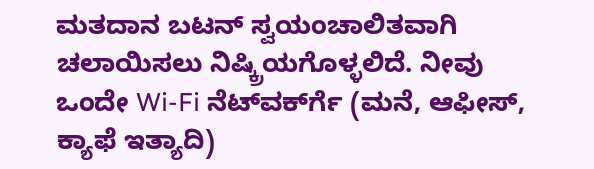ಮತದಾನ ಬಟನ್ ಸ್ವಯಂಚಾಲಿತವಾಗಿ ಚಲಾಯಿಸಲು ನಿಷ್ಕ್ರಿಯಗೊಳ್ಳಲಿದೆ. ನೀವು ಒಂದೇ Wi-Fi ನೆಟ್‌ವರ್ಕ್‍ಗೆ (ಮನೆ, ಆಫೀಸ್, ಕ್ಯಾಫೆ ಇತ್ಯಾದಿ)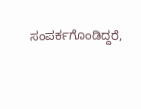ಸಂಪರ್ಕಗೊಂಡಿದ್ದರೆ,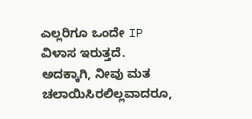ಎಲ್ಲರಿಗೂ ಒಂದೇ IP ವಿಳಾಸ ಇರುತ್ತದೆ. ಅದಕ್ಕಾಗಿ, ನೀವು ಮತ ಚಲಾಯಿಸಿರಲಿಲ್ಲವಾದರೂ,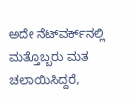ಅದೇ ನೆಟ್‌ವರ್ಕ್‌ನಲ್ಲಿ ಮತ್ತೊಬ್ಬರು ಮತ ಚಲಾಯಿಸಿದ್ದರೆ,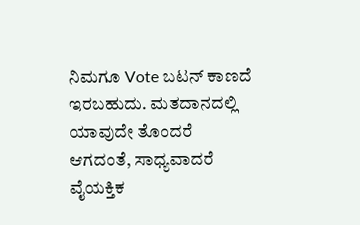ನಿಮಗೂ Vote ಬಟನ್ ಕಾಣದೆ ಇರಬಹುದು. ಮತದಾನದಲ್ಲಿ ಯಾವುದೇ ತೊಂದರೆ ಆಗದಂತೆ, ಸಾಧ್ಯವಾದರೆ ವೈಯಕ್ತಿಕ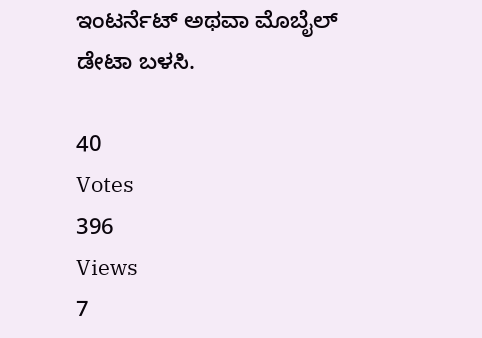ಇಂಟರ್ನೆಟ್ ಅಥವಾ ಮೊಬೈಲ್ ಡೇಟಾ ಬಳಸಿ.

40
Votes
396
Views
7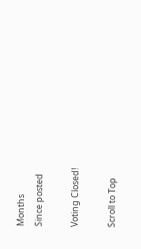Months
Since posted

Voting Closed!

Scroll to Top